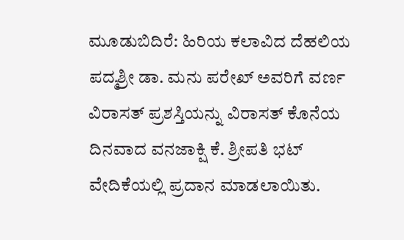ಮೂಡುಬಿದಿರೆ: ಹಿರಿಯ ಕಲಾವಿದ ದೆಹಲಿಯ ಪದ್ಮಶ್ರೀ ಡಾ. ಮನು ಪರೇಖ್ ಅವರಿಗೆ ವರ್ಣ ವಿರಾಸತ್ ಪ್ರಶಸ್ತಿಯನ್ನು ವಿರಾಸತ್ ಕೊನೆಯ ದಿನವಾದ ವನಜಾಕ್ಷಿ ಕೆ. ಶ್ರೀಪತಿ ಭಟ್ ವೇದಿಕೆಯಲ್ಲಿ ಪ್ರದಾನ ಮಾಡಲಾಯಿತು.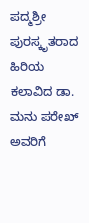ಪದ್ಮಶ್ರೀ ಪುರಸ್ಕೃತರಾದ ಹಿರಿಯ ಕಲಾವಿದ ಡಾ. ಮನು ಪರೇಖ್ ಅವರಿಗೆ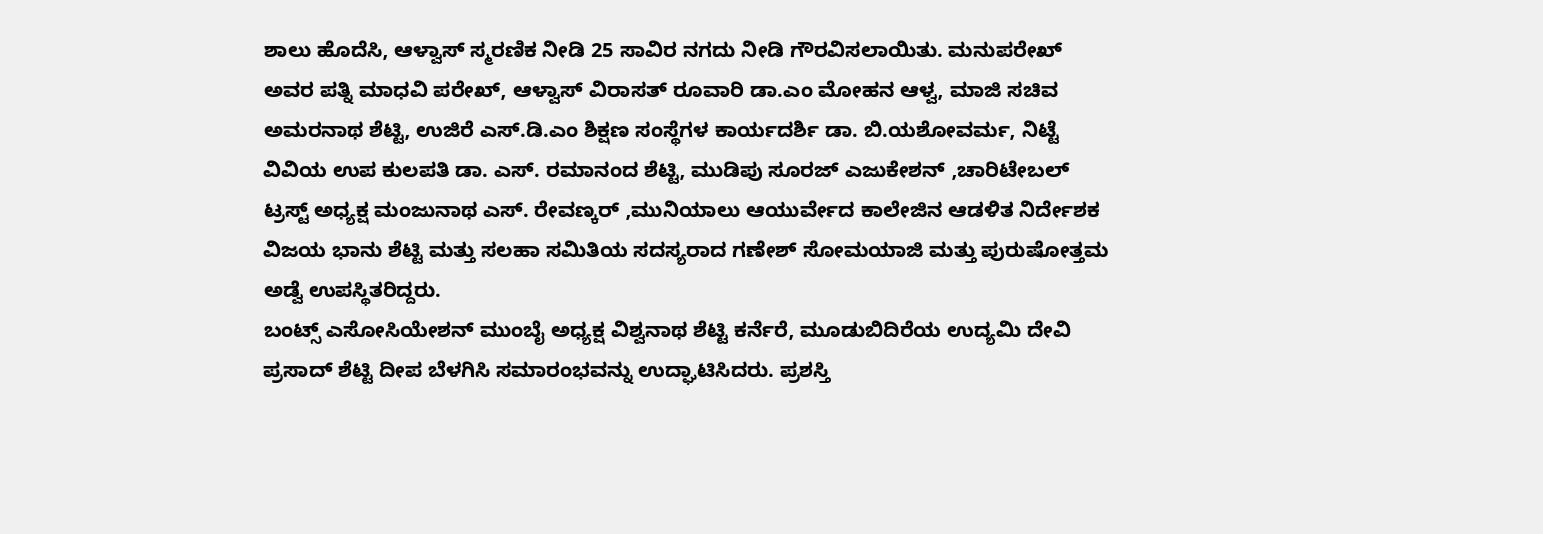ಶಾಲು ಹೊದೆಸಿ, ಆಳ್ವಾಸ್ ಸ್ಮರಣಿಕ ನೀಡಿ 25 ಸಾವಿರ ನಗದು ನೀಡಿ ಗೌರವಿಸಲಾಯಿತು. ಮನುಪರೇಖ್ ಅವರ ಪತ್ನಿ ಮಾಧವಿ ಪರೇಖ್, ಆಳ್ವಾಸ್ ವಿರಾಸತ್ ರೂವಾರಿ ಡಾ.ಎಂ ಮೋಹನ ಆಳ್ವ, ಮಾಜಿ ಸಚಿವ ಅಮರನಾಥ ಶೆಟ್ಟಿ, ಉಜಿರೆ ಎಸ್.ಡಿ.ಎಂ ಶಿಕ್ಷಣ ಸಂಸ್ಥೆಗಳ ಕಾರ್ಯದರ್ಶಿ ಡಾ. ಬಿ.ಯಶೋವರ್ಮ, ನಿಟ್ಟೆ ವಿವಿಯ ಉಪ ಕುಲಪತಿ ಡಾ. ಎಸ್. ರಮಾನಂದ ಶೆಟ್ಟಿ, ಮುಡಿಪು ಸೂರಜ್ ಎಜುಕೇಶನ್ ,ಚಾರಿಟೇಬಲ್ ಟ್ರಸ್ಟ್ ಅಧ್ಯಕ್ಷ ಮಂಜುನಾಥ ಎಸ್. ರೇವಣ್ಕರ್ ,ಮುನಿಯಾಲು ಆಯುರ್ವೇದ ಕಾಲೇಜಿನ ಆಡಳಿತ ನಿರ್ದೇಶಕ ವಿಜಯ ಭಾನು ಶೆಟ್ಟಿ ಮತ್ತು ಸಲಹಾ ಸಮಿತಿಯ ಸದಸ್ಯರಾದ ಗಣೇಶ್ ಸೋಮಯಾಜಿ ಮತ್ತು ಪುರುಷೋತ್ತಮ ಅಡ್ವೆ ಉಪಸ್ಥಿತರಿದ್ದರು.
ಬಂಟ್ಸ್ ಎಸೋಸಿಯೇಶನ್ ಮುಂಬೈ ಅಧ್ಯಕ್ಷ ವಿಶ್ವನಾಥ ಶೆಟ್ಟಿ ಕರ್ನೆರೆ, ಮೂಡುಬಿದಿರೆಯ ಉದ್ಯಮಿ ದೇವಿ ಪ್ರಸಾದ್ ಶೆಟ್ಟಿ ದೀಪ ಬೆಳಗಿಸಿ ಸಮಾರಂಭವನ್ನು ಉದ್ಘಾಟಿಸಿದರು. ಪ್ರಶಸ್ತಿ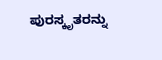ಪುರಸ್ಕೃತರನ್ನು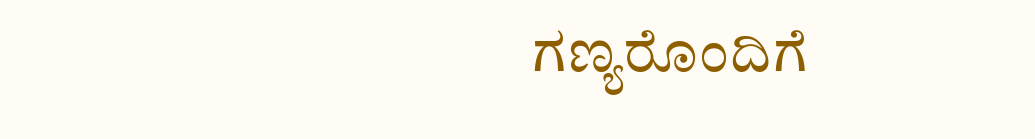ಗಣ್ಯರೊಂದಿಗೆ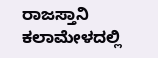ರಾಜಸ್ತಾನಿ ಕಲಾಮೇಳದಲ್ಲಿ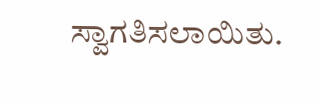ಸ್ವಾಗತಿಸಲಾಯಿತು.